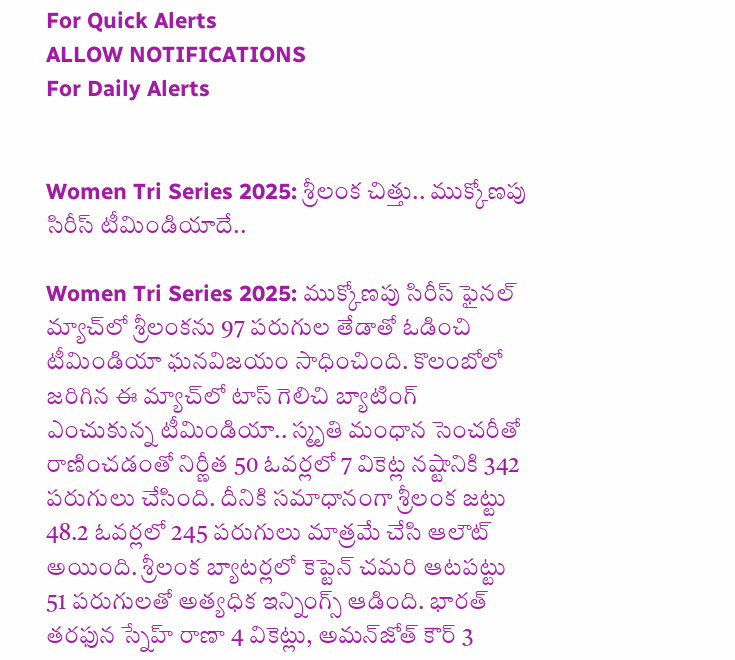For Quick Alerts
ALLOW NOTIFICATIONS
For Daily Alerts


Women Tri Series 2025: శ్రీలంక చిత్తు.. ముక్కోణపు సిరీస్ టీమిండియాదే..

Women Tri Series 2025: ముక్కోణపు సిరీస్ ఫైనల్ మ్యాచ్‌లో శ్రీలంకను 97 పరుగుల తేడాతో ఓడించి టీమిండియా ఘనవిజయం సాధించింది. కొలంబోలో జరిగిన ఈ మ్యాచ్‌లో టాస్ గెలిచి బ్యాటింగ్ ఎంచుకున్న టీమిండియా.. స్మృతి మంధాన సెంచరీతో రాణించడంతో నిర్ణీత 50 ఓవర్లలో 7 వికెట్ల నష్టానికి 342 పరుగులు చేసింది. దీనికి సమాధానంగా శ్రీలంక జట్టు 48.2 ఓవర్లలో 245 పరుగులు మాత్రమే చేసి ఆలౌట్ అయింది. శ్రీలంక బ్యాటర్లలో కెప్టెన్ చమరి ఆటపట్టు 51 పరుగులతో అత్యధిక ఇన్నింగ్స్ ఆడింది. భారత్ తరఫున స్నేహ్ రాణా 4 వికెట్లు, అమన్‌జోత్ కౌర్ 3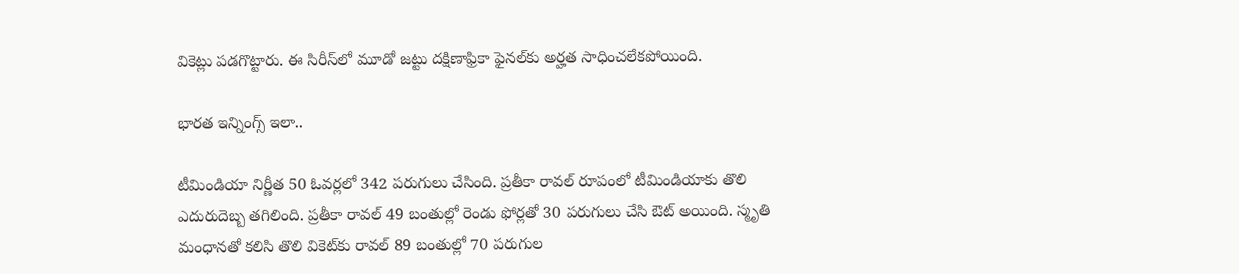వికెట్లు పడగొట్టారు. ఈ సిరీస్‌లో మూడో జట్టు దక్షిణాఫ్రికా ఫైనల్‌కు అర్హత సాధించలేకపోయింది.

భారత ఇన్నింగ్స్ ఇలా..

టీమిండియా నిర్ణీత 50 ఓవర్లలో 342 పరుగులు చేసింది. ప్రతీకా రావల్ రూపంలో టీమిండియాకు తొలి ఎదురుదెబ్బ తగిలింది. ప్రతీకా రావల్ 49 బంతుల్లో రెండు ఫోర్లతో 30 పరుగులు చేసి ఔట్ అయింది. స్మృతి మంధానతో కలిసి తొలి వికెట్‌కు రావల్ 89 బంతుల్లో 70 పరుగుల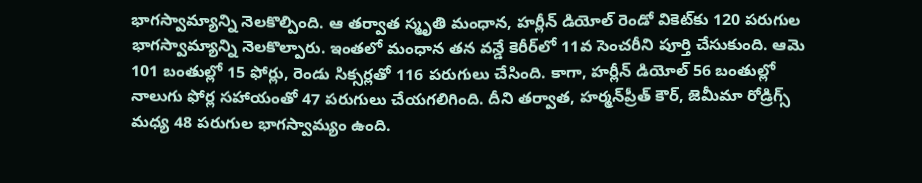భాగస్వామ్యాన్ని నెలకొల్పింది. ఆ తర్వాత స్మృతి మంధాన, హర్లీన్ డియోల్ రెండో వికెట్‌కు 120 పరుగుల భాగస్వామ్యాన్ని నెలకొల్పారు. ఇంతలో మంధాన తన వన్డే కెరీర్‌లో 11వ సెంచరీని పూర్తి చేసుకుంది. ఆమె 101 బంతుల్లో 15 ఫోర్లు, రెండు సిక్సర్లతో 116 పరుగులు చేసింది. కాగా, హర్లీన్ డియోల్ 56 బంతుల్లో నాలుగు ఫోర్ల సహాయంతో 47 పరుగులు చేయగలిగింది. దీని తర్వాత, హర్మన్‌ప్రీత్ కౌర్, జెమీమా రోడ్రిగ్స్ మధ్య 48 పరుగుల భాగస్వామ్యం ఉంది.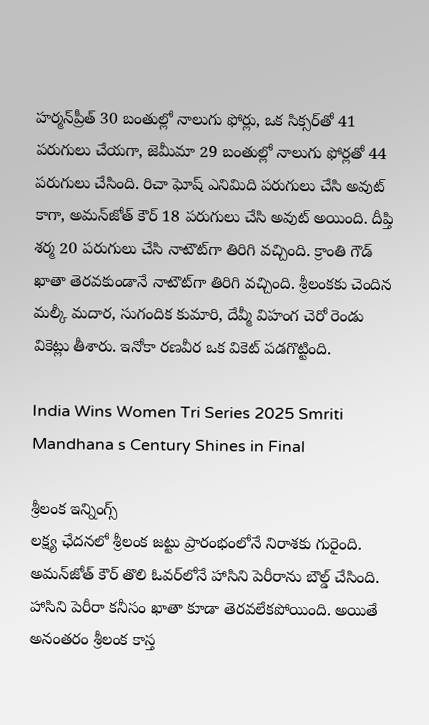హర్మన్‌ప్రీత్ 30 బంతుల్లో నాలుగు ఫోర్లు, ఒక సిక్సర్‌తో 41 పరుగులు చేయగా, జెమీమా 29 బంతుల్లో నాలుగు ఫోర్లతో 44 పరుగులు చేసింది. రిచా ఘోష్ ఎనిమిది పరుగులు చేసి అవుట్ కాగా, అమన్‌జోత్ కౌర్ 18 పరుగులు చేసి అవుట్ అయింది. దీప్తి శర్మ 20 పరుగులు చేసి నాటౌట్‌గా తిరిగి వచ్చింది. క్రాంతి గౌడ్ ఖాతా తెరవకుండానే నాటౌట్‌గా తిరిగి వచ్చింది. శ్రీలంకకు చెందిన మల్కీ మదార, సుగందిక కుమారి, దేవ్మీ విహంగ చెరో రెండు వికెట్లు తీశారు. ఇనోకా రణవీర ఒక వికెట్ పడగొట్టింది.

India Wins Women Tri Series 2025 Smriti Mandhana s Century Shines in Final

శ్రీలంక ఇన్నింగ్స్
లక్ష్య ఛేదనలో శ్రీలంక జట్టు ప్రారంభంలోనే నిరాశకు గురైంది. అమన్‌జోత్ కౌర్ తొలి ఓవర్‌లోనే హాసిని పెరీరాను బౌల్డ్ చేసింది. హాసిని పెరీరా కనీసం ఖాతా కూడా తెరవలేకపోయింది. అయితే అనంతరం శ్రీలంక కాస్త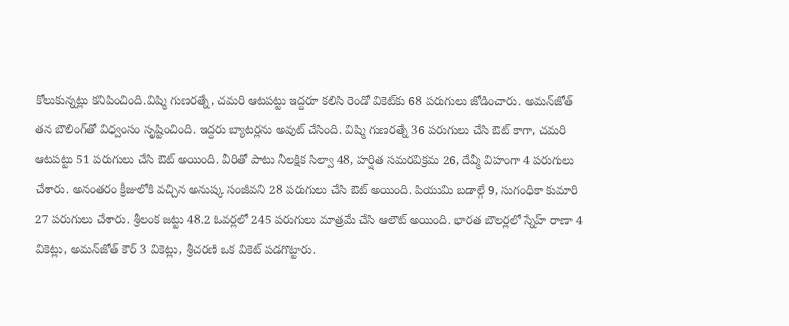కోలుకున్నట్లు కనిపించింది.విష్మి గుణరత్నే, చమరి ఆటపట్టు ఇద్దరూ కలిసి రెండో వికెట్‌కు 68 పరుగులు జోడించారు. అమన్‌జోత్ తన బౌలింగ్‌తో విధ్వంసం సృష్టించింది. ఇద్దరు బ్యాటర్లను అవుట్ చేసింది. విష్మి గుణరత్నే 36 పరుగులు చేసి ఔట్ కాగా, చమరి ఆటపట్టు 51 పరుగులు చేసి ఔట్ అయింది. వీరితో పాటు నీలక్షిక సిల్వా 48, హర్షిత సమరవిక్రమ 26, దేవ్మీ విహంగా 4 పరుగులు చేశారు. అనంతరం క్రీజులోకి వచ్చిన అనుష్క సంజీవని 28 పరుగులు చేసి ఔట్ అయింది. పియుమి బడాల్గే 9, సుగంధికా కుమారి 27 పరుగులు చేశారు. శ్రీలంక జట్టు 48.2 ఓవర్లలో 245 పరుగులు మాత్రమే చేసి ఆలౌట్ అయింది. భారత బౌలర్లలో స్నేహ్ రాణా 4 వికెట్లు, అమన్‌జోత్ కౌర్ 3 వికెట్లు, శ్రీచరణి ఒక వికెట్ పడగొట్టారు.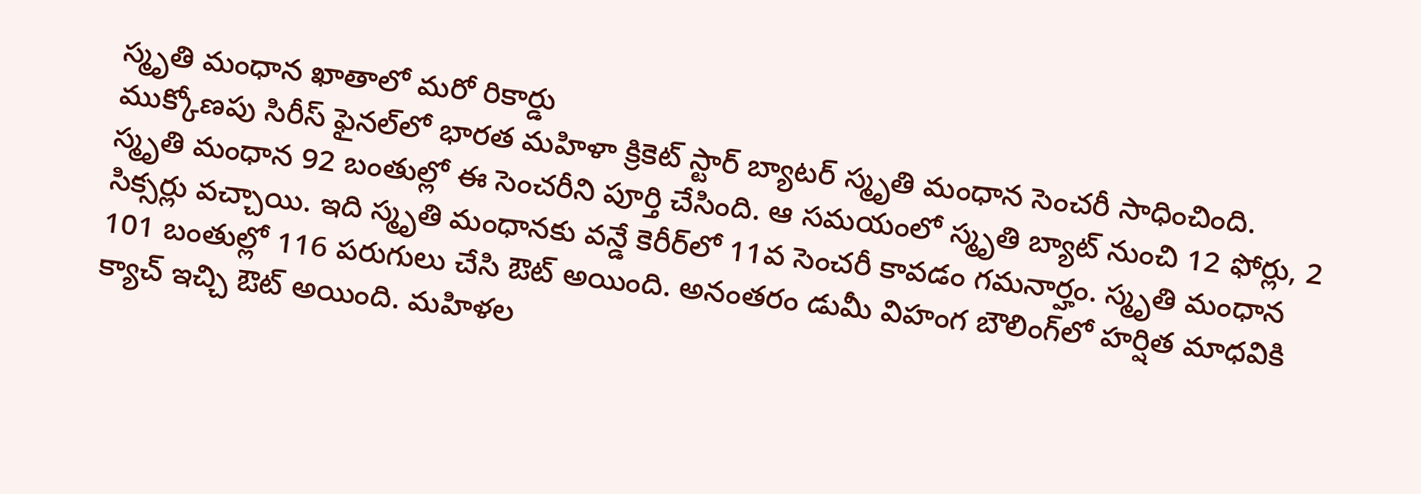స్మృతి మంధాన ఖాతాలో మరో రికార్డు
ముక్కోణపు సిరీస్ ఫైనల్‌లో భారత మహిళా క్రికెట్ స్టార్ బ్యాటర్ స్మృతి మంధాన సెంచరీ సాధించింది. స్మృతి మంధాన 92 బంతుల్లో ఈ సెంచరీని పూర్తి చేసింది. ఆ సమయంలో స్మృతి బ్యాట్ నుంచి 12 ఫోర్లు, 2 సిక్సర్లు వచ్చాయి. ఇది స్మృతి మంధానకు వన్డే కెరీ‌ర్‌లో 11వ సెంచరీ కావడం గమనార్హం. స్మృతి మంధాన 101 బంతుల్లో 116 పరుగులు చేసి ఔట్ అయింది. అనంతరం డుమీ విహంగ బౌలింగ్‌లో హర్షిత మాధవికి క్యాచ్ ఇచ్చి ఔట్ అయింది. మహిళల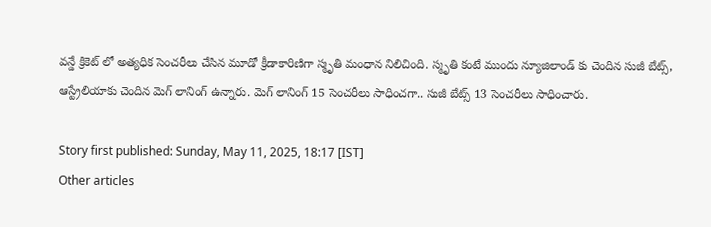వన్డే క్రికెట్ లో అత్యధిక సెంచరీలు చేసిన మూడో క్రీడాకారిణిగా స్మృతి మంధాన నిలిచింది. స్మృతి కంటే ముందు న్యూజిలాండ్ కు చెందిన సుజీ బేట్స్, ఆస్ట్రేలియాకు చెందిన మెగ్ లానింగ్ ఉన్నారు. మెగ్ లానింగ్ 15 సెంచరీలు సాధించగా.. సుజీ బేట్స్ 13 సెంచరీలు సాధించారు.

Story first published: Sunday, May 11, 2025, 18:17 [IST]
Other articles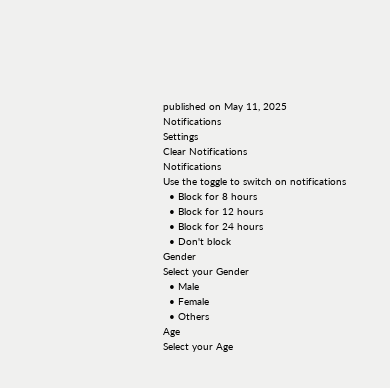published on May 11, 2025
Notifications
Settings
Clear Notifications
Notifications
Use the toggle to switch on notifications
  • Block for 8 hours
  • Block for 12 hours
  • Block for 24 hours
  • Don't block
Gender
Select your Gender
  • Male
  • Female
  • Others
Age
Select your Age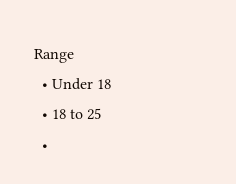Range
  • Under 18
  • 18 to 25
  •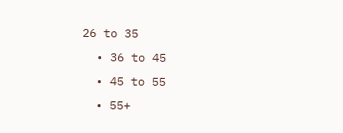26 to 35
  • 36 to 45
  • 45 to 55
  • 55+